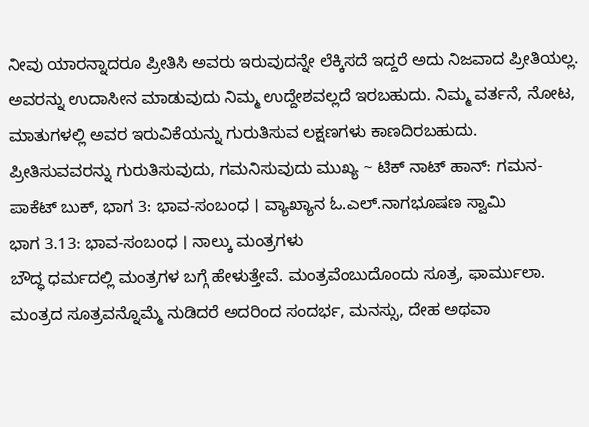ನೀವು ಯಾರನ್ನಾದರೂ ಪ್ರೀತಿಸಿ ಅವರು ಇರುವುದನ್ನೇ ಲೆಕ್ಕಿಸದೆ ಇದ್ದರೆ ಅದು ನಿಜವಾದ ಪ್ರೀತಿಯಲ್ಲ. ಅವರನ್ನು ಉದಾಸೀನ ಮಾಡುವುದು ನಿಮ್ಮ ಉದ್ದೇಶವಲ್ಲದೆ ಇರಬಹುದು. ನಿಮ್ಮ ವರ್ತನೆ, ನೋಟ, ಮಾತುಗಳಲ್ಲಿ ಅವರ ಇರುವಿಕೆಯನ್ನು ಗುರುತಿಸುವ ಲಕ್ಷಣಗಳು ಕಾಣದಿರಬಹುದು. ಪ್ರೀತಿಸುವವರನ್ನು ಗುರುತಿಸುವುದು, ಗಮನಿಸುವುದು ಮುಖ್ಯ ~ ಟಿಕ್ ನಾಟ್ ಹಾನ್: ಗಮನ-ಪಾಕೆಟ್ ಬುಕ್, ಭಾಗ 3: ಭಾವ-ಸಂಬಂಧ । ವ್ಯಾಖ್ಯಾನ ಓ.ಎಲ್.ನಾಗಭೂಷಣ ಸ್ವಾಮಿ
ಭಾಗ 3.13: ಭಾವ-ಸಂಬಂಧ । ನಾಲ್ಕು ಮಂತ್ರಗಳು
ಬೌದ್ಧ ಧರ್ಮದಲ್ಲಿ ಮಂತ್ರಗಳ ಬಗ್ಗೆ ಹೇಳುತ್ತೇವೆ. ಮಂತ್ರವೆಂಬುದೊಂದು ಸೂತ್ರ, ಫಾರ್ಮುಲಾ. ಮಂತ್ರದ ಸೂತ್ರವನ್ನೊಮ್ಮೆ ನುಡಿದರೆ ಅದರಿಂದ ಸಂದರ್ಭ, ಮನಸ್ಸು, ದೇಹ ಅಥವಾ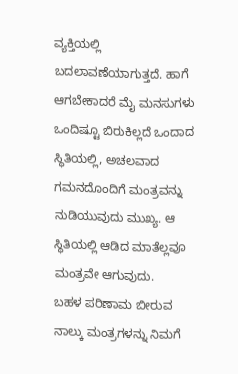ವ್ಯಕ್ತಿಯಲ್ಲಿ ಬದಲಾವಣೆಯಾಗುತ್ತದೆ. ಹಾಗೆ ಆಗಬೇಕಾದರೆ ಮೈ ಮನಸುಗಳು ಒಂದಿಷ್ಟೂ ಬಿರುಕಿಲ್ಲದೆ ಒಂದಾದ ಸ್ಥಿತಿಯಲ್ಲಿ, ಅಚಲವಾದ ಗಮನದೊಂದಿಗೆ ಮಂತ್ರವನ್ನು ನುಡಿಯುವುದು ಮುಖ್ಯ. ಆ ಸ್ಥಿತಿಯಲ್ಲಿ ಆಡಿದ ಮಾತೆಲ್ಲವೂ ಮಂತ್ರವೇ ಆಗುವುದು.
ಬಹಳ ಪರಿಣಾಮ ಬೀರುವ ನಾಲ್ಕು ಮಂತ್ರಗಳನ್ನು ನಿಮಗೆ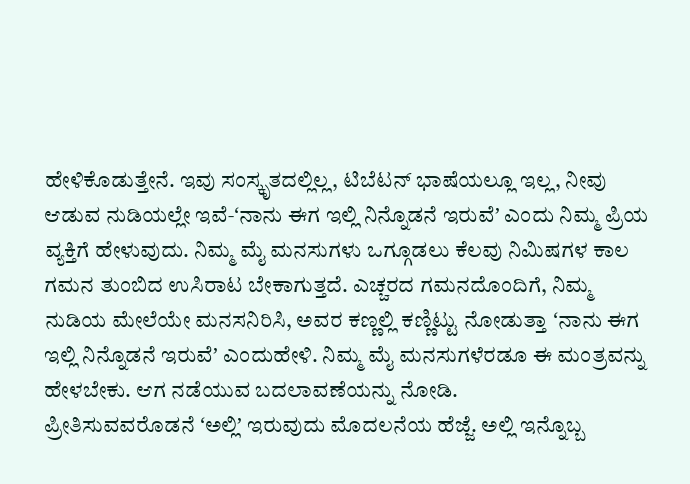ಹೇಳಿಕೊಡುತ್ತೇನೆ. ಇವು ಸಂಸ್ಕೃತದಲ್ಲಿಲ್ಲ, ಟಿಬೆಟನ್ ಭಾಷೆಯಲ್ಲೂ ಇಲ್ಲ, ನೀವು ಆಡುವ ನುಡಿಯಲ್ಲೇ ಇವೆ-ʻನಾನು ಈಗ ಇಲ್ಲಿ ನಿನ್ನೊಡನೆ ಇರುವೆʼ ಎಂದು ನಿಮ್ಮ ಪ್ರಿಯ ವ್ಯಕ್ತಿಗೆ ಹೇಳುವುದು. ನಿಮ್ಮ ಮೈ ಮನಸುಗಳು ಒಗ್ಗೂಡಲು ಕೆಲವು ನಿಮಿಷಗಳ ಕಾಲ ಗಮನ ತುಂಬಿದ ಉಸಿರಾಟ ಬೇಕಾಗುತ್ತದೆ. ಎಚ್ಚರದ ಗಮನದೊಂದಿಗೆ, ನಿಮ್ಮ ನುಡಿಯ ಮೇಲೆಯೇ ಮನಸನಿರಿಸಿ, ಅವರ ಕಣ್ಣಲ್ಲಿ ಕಣ್ಣಿಟ್ಟು ನೋಡುತ್ತಾ ʻನಾನು ಈಗ ಇಲ್ಲಿ ನಿನ್ನೊಡನೆ ಇರುವೆʼ ಎಂದುಹೇಳಿ. ನಿಮ್ಮ ಮೈ ಮನಸುಗಳೆರಡೂ ಈ ಮಂತ್ರವನ್ನು ಹೇಳಬೇಕು. ಆಗ ನಡೆಯುವ ಬದಲಾವಣೆಯನ್ನು ನೋಡಿ.
ಪ್ರೀತಿಸುವವರೊಡನೆ ʻಅಲ್ಲಿʼ ಇರುವುದು ಮೊದಲನೆಯ ಹೆಜ್ಜೆ. ಅಲ್ಲಿ ಇನ್ನೊಬ್ಬ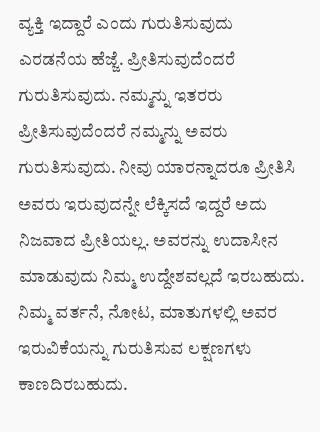ವ್ಯಕ್ತಿ ಇದ್ದಾರೆ ಎಂದು ಗುರುತಿಸುವುದು ಎರಡನೆಯ ಹೆಜ್ಜೆ. ಪ್ರೀತಿಸುವುದೆಂದರೆ ಗುರುತಿಸುವುದು. ನಮ್ಮನ್ನು ಇತರರು ಪ್ರೀತಿಸುವುದೆಂದರೆ ನಮ್ಮನ್ನು ಅವರು ಗುರುತಿಸುವುದು. ನೀವು ಯಾರನ್ನಾದರೂ ಪ್ರೀತಿಸಿ ಅವರು ಇರುವುದನ್ನೇ ಲೆಕ್ಕಿಸದೆ ಇದ್ದರೆ ಅದು ನಿಜವಾದ ಪ್ರೀತಿಯಲ್ಲ. ಅವರನ್ನು ಉದಾಸೀನ ಮಾಡುವುದು ನಿಮ್ಮ ಉದ್ದೇಶವಲ್ಲದೆ ಇರಬಹುದು. ನಿಮ್ಮ ವರ್ತನೆ, ನೋಟ, ಮಾತುಗಳಲ್ಲಿ ಅವರ ಇರುವಿಕೆಯನ್ನು ಗುರುತಿಸುವ ಲಕ್ಷಣಗಳು ಕಾಣದಿರಬಹುದು.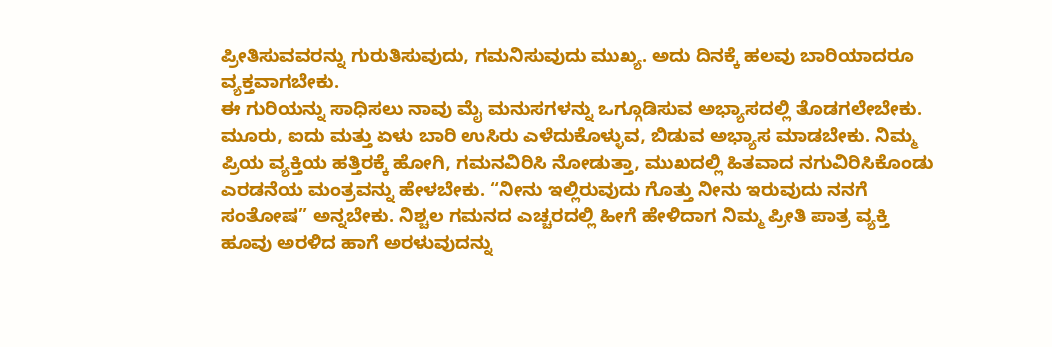ಪ್ರೀತಿಸುವವರನ್ನು ಗುರುತಿಸುವುದು, ಗಮನಿಸುವುದು ಮುಖ್ಯ. ಅದು ದಿನಕ್ಕೆ ಹಲವು ಬಾರಿಯಾದರೂ ವ್ಯಕ್ತವಾಗಬೇಕು.
ಈ ಗುರಿಯನ್ನು ಸಾಧಿಸಲು ನಾವು ಮೈ ಮನುಸಗಳನ್ನು ಒಗ್ಗೂಡಿಸುವ ಅಭ್ಯಾಸದಲ್ಲಿ ತೊಡಗಲೇಬೇಕು. ಮೂರು, ಐದು ಮತ್ತು ಏಳು ಬಾರಿ ಉಸಿರು ಎಳೆದುಕೊಳ್ಳುವ, ಬಿಡುವ ಅಭ್ಯಾಸ ಮಾಡಬೇಕು. ನಿಮ್ಮ ಪ್ರಿಯ ವ್ಯಕ್ತಿಯ ಹತ್ತಿರಕ್ಕೆ ಹೋಗಿ, ಗಮನವಿರಿಸಿ ನೋಡುತ್ತಾ, ಮುಖದಲ್ಲಿ ಹಿತವಾದ ನಗುವಿರಿಸಿಕೊಂಡು ಎರಡನೆಯ ಮಂತ್ರವನ್ನು ಹೇಳಬೇಕು. “ನೀನು ಇಲ್ಲಿರುವುದು ಗೊತ್ತು ನೀನು ಇರುವುದು ನನಗೆ ಸಂತೋಷ” ಅನ್ನಬೇಕು. ನಿಶ್ಚಲ ಗಮನದ ಎಚ್ಚರದಲ್ಲಿ ಹೀಗೆ ಹೇಳಿದಾಗ ನಿಮ್ಮ ಪ್ರೀತಿ ಪಾತ್ರ ವ್ಯಕ್ತಿ ಹೂವು ಅರಳಿದ ಹಾಗೆ ಅರಳುವುದನ್ನು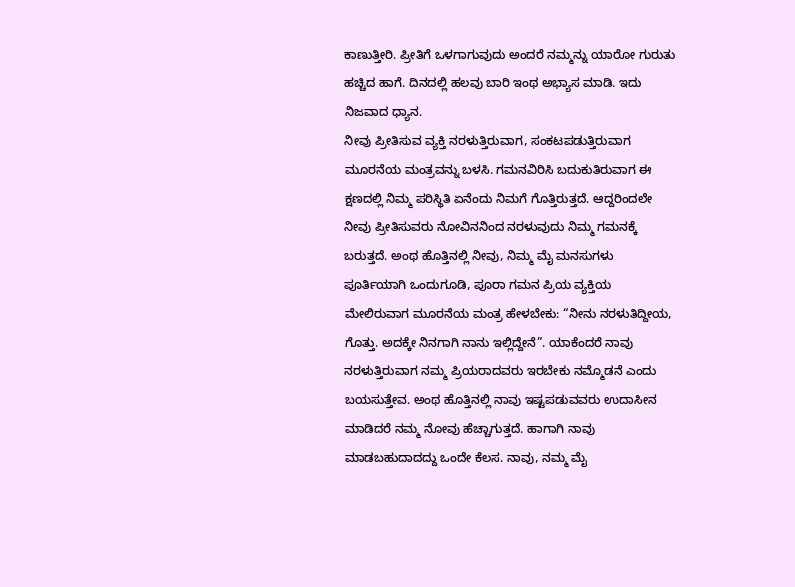ಕಾಣುತ್ತೀರಿ. ಪ್ರೀತಿಗೆ ಒಳಗಾಗುವುದು ಅಂದರೆ ನಮ್ಮನ್ನು ಯಾರೋ ಗುರುತು ಹಚ್ಚಿದ ಹಾಗೆ. ದಿನದಲ್ಲಿ ಹಲವು ಬಾರಿ ಇಂಥ ಅಭ್ಯಾಸ ಮಾಡಿ. ಇದು ನಿಜವಾದ ಧ್ಯಾನ.
ನೀವು ಪ್ರೀತಿಸುವ ವ್ಯಕ್ತಿ ನರಳುತ್ತಿರುವಾಗ, ಸಂಕಟಪಡುತ್ತಿರುವಾಗ ಮೂರನೆಯ ಮಂತ್ರವನ್ನು ಬಳಸಿ. ಗಮನವಿರಿಸಿ ಬದುಕುತಿರುವಾಗ ಈ ಕ್ಷಣದಲ್ಲಿ ನಿಮ್ಮ ಪರಿಸ್ಥಿತಿ ಏನೆಂದು ನಿಮಗೆ ಗೊತ್ತಿರುತ್ತದೆ. ಆದ್ದರಿಂದಲೇ ನೀವು ಪ್ರೀತಿಸುವರು ನೋವಿನನಿಂದ ನರಳುವುದು ನಿಮ್ಮ ಗಮನಕ್ಕೆ ಬರುತ್ತದೆ. ಅಂಥ ಹೊತ್ತಿನಲ್ಲಿ ನೀವು, ನಿಮ್ಮ ಮೈ ಮನಸುಗಳು ಪೂರ್ತಿಯಾಗಿ ಒಂದುಗೂಡಿ, ಪೂರಾ ಗಮನ ಪ್ರಿಯ ವ್ಯಕ್ತಿಯ ಮೇಲಿರುವಾಗ ಮೂರನೆಯ ಮಂತ್ರ ಹೇಳಬೇಕು: “ನೀನು ನರಳುತಿದ್ದೀಯ, ಗೊತ್ತು. ಅದಕ್ಕೇ ನಿನಗಾಗಿ ನಾನು ಇಲ್ಲಿದ್ದೇನೆ”. ಯಾಕೆಂದರೆ ನಾವು ನರಳುತ್ತಿರುವಾಗ ನಮ್ಮ ಪ್ರಿಯರಾದವರು ಇರಬೇಕು ನಮ್ಮೊಡನೆ ಎಂದು ಬಯಸುತ್ತೇವ. ಅಂಥ ಹೊತ್ತಿನಲ್ಲಿ ನಾವು ಇಷ್ಟಪಡುವವರು ಉದಾಸೀನ ಮಾಡಿದರೆ ನಮ್ಮ ನೋವು ಹೆಚ್ಚಾಗುತ್ತದೆ. ಹಾಗಾಗಿ ನಾವು ಮಾಡಬಹುದಾದದ್ದು ಒಂದೇ ಕೆಲಸ. ನಾವು, ನಮ್ಮ ಮೈ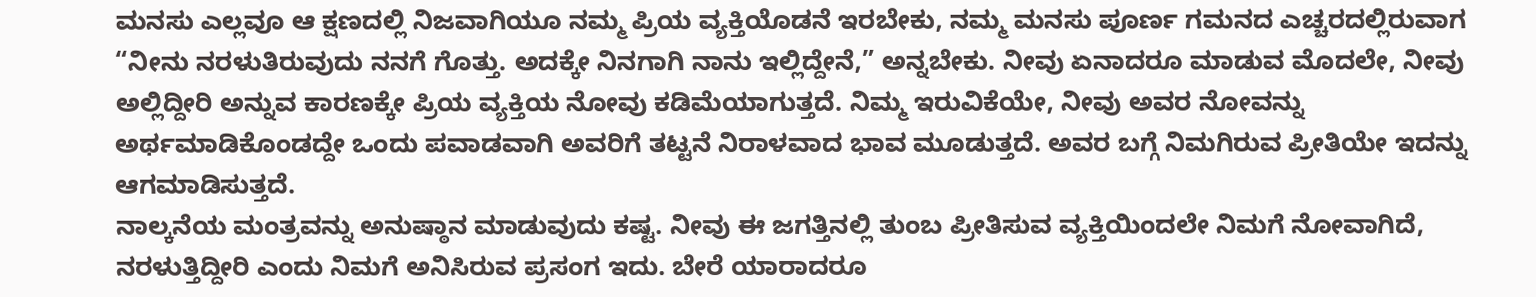ಮನಸು ಎಲ್ಲವೂ ಆ ಕ್ಷಣದಲ್ಲಿ ನಿಜವಾಗಿಯೂ ನಮ್ಮ ಪ್ರಿಯ ವ್ಯಕ್ತಿಯೊಡನೆ ಇರಬೇಕು, ನಮ್ಮ ಮನಸು ಪೂರ್ಣ ಗಮನದ ಎಚ್ಚರದಲ್ಲಿರುವಾಗ “ನೀನು ನರಳುತಿರುವುದು ನನಗೆ ಗೊತ್ತು. ಅದಕ್ಕೇ ನಿನಗಾಗಿ ನಾನು ಇಲ್ಲಿದ್ದೇನೆ,” ಅನ್ನಬೇಕು. ನೀವು ಏನಾದರೂ ಮಾಡುವ ಮೊದಲೇ, ನೀವು ಅಲ್ಲಿದ್ದೀರಿ ಅನ್ನುವ ಕಾರಣಕ್ಕೇ ಪ್ರಿಯ ವ್ಯಕ್ತಿಯ ನೋವು ಕಡಿಮೆಯಾಗುತ್ತದೆ. ನಿಮ್ಮ ಇರುವಿಕೆಯೇ, ನೀವು ಅವರ ನೋವನ್ನು ಅರ್ಥಮಾಡಿಕೊಂಡದ್ದೇ ಒಂದು ಪವಾಡವಾಗಿ ಅವರಿಗೆ ತಟ್ಟನೆ ನಿರಾಳವಾದ ಭಾವ ಮೂಡುತ್ತದೆ. ಅವರ ಬಗ್ಗೆ ನಿಮಗಿರುವ ಪ್ರೀತಿಯೇ ಇದನ್ನು ಆಗಮಾಡಿಸುತ್ತದೆ.
ನಾಲ್ಕನೆಯ ಮಂತ್ರವನ್ನು ಅನುಷ್ಠಾನ ಮಾಡುವುದು ಕಷ್ಟ. ನೀವು ಈ ಜಗತ್ತಿನಲ್ಲಿ ತುಂಬ ಪ್ರೀತಿಸುವ ವ್ಯಕ್ತಿಯಿಂದಲೇ ನಿಮಗೆ ನೋವಾಗಿದೆ, ನರಳುತ್ತಿದ್ದೀರಿ ಎಂದು ನಿಮಗೆ ಅನಿಸಿರುವ ಪ್ರಸಂಗ ಇದು. ಬೇರೆ ಯಾರಾದರೂ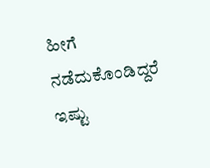ಹೀಗೆ ನಡೆದುಕೊಂಡಿದ್ದರೆ ಇಷ್ಟು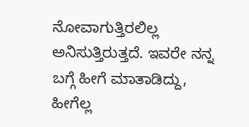ನೋವಾಗುತ್ತಿರಲಿಲ್ಲ ಅನಿಸುತ್ತಿರುತ್ತದೆ. ಇವರೇ ನನ್ನ ಬಗ್ಗೆ ಹೀಗೆ ಮಾತಾಡಿದ್ದು, ಹೀಗೆಲ್ಲ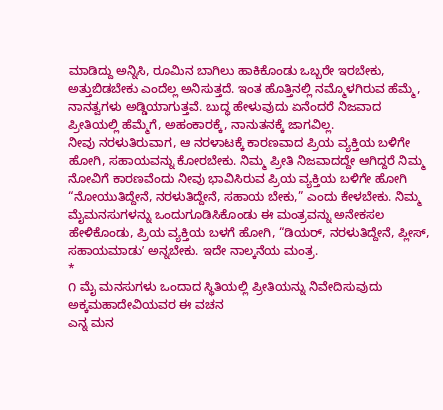ಮಾಡಿದ್ದು ಅನ್ನಿಸಿ, ರೂಮಿನ ಬಾಗಿಲು ಹಾಕಿಕೊಂಡು ಒಬ್ಬರೇ ಇರಬೇಕು, ಅತ್ತುಬಿಡಬೇಕು ಎಂದೆಲ್ಲ ಅನಿಸುತ್ತದೆ. ಇಂತ ಹೊತ್ತಿನಲ್ಲಿ ನಮ್ಮೊಳಗಿರುವ ಹೆಮ್ಮೆ, ನಾನತ್ವಗಳು ಅಡ್ಡಿಯಾಗುತ್ತವೆ. ಬುದ್ಧ ಹೇಳುವುದು ಏನೆಂದರೆ ನಿಜವಾದ ಪ್ರೀತಿಯಲ್ಲಿ ಹೆಮ್ಮೆಗೆ, ಅಹಂಕಾರಕ್ಕೆ, ನಾನುತನಕ್ಕೆ ಜಾಗವಿಲ್ಲ.
ನೀವು ನರಳುತಿರುವಾಗ, ಆ ನರಳಾಟಕ್ಕೆ ಕಾರಣವಾದ ಪ್ರಿಯ ವ್ಯಕ್ತಿಯ ಬಳಿಗೇ ಹೋಗಿ, ಸಹಾಯವನ್ನು ಕೋರಬೇಕು. ನಿಮ್ಮ ಪ್ರೀತಿ ನಿಜವಾದದ್ದೇ ಆಗಿದ್ದರೆ ನಿಮ್ಮ ನೋವಿಗೆ ಕಾರಣವೆಂದು ನೀವು ಭಾವಿಸಿರುವ ಪ್ರಿಯ ವ್ಯಕ್ತಿಯ ಬಳಿಗೇ ಹೋಗಿ “ನೋಯುತಿದ್ದೇನೆ, ನರಳುತಿದ್ದೇನೆ, ಸಹಾಯ ಬೇಕು,” ಎಂದು ಕೇಳಬೇಕು. ನಿಮ್ಮ ಮೈಮನಸುಗಳನ್ನು ಒಂದುಗೂಡಿಸಿಕೊಂಡು ಈ ಮಂತ್ರವನ್ನು ಅನೇಕಸಲ ಹೇಳಿಕೊಂಡು, ಪ್ರಿಯ ವ್ಯಕ್ತಿಯ ಬಳಗೆ ಹೋಗಿ, “ಡಿಯರ್, ನರಳುತಿದ್ದೇನೆ, ಪ್ಲೀಸ್, ಸಹಾಯಮಾಡುʼ ಅನ್ನಬೇಕು. ಇದೇ ನಾಲ್ಕನೆಯ ಮಂತ್ರ.
*
೧ ಮೈ ಮನಸುಗಳು ಒಂದಾದ ಸ್ಥಿತಿಯಲ್ಲಿ ಪ್ರೀತಿಯನ್ನು ನಿವೇದಿಸುವುದು ಅಕ್ಕಮಹಾದೇವಿಯವರ ಈ ವಚನ
ಎನ್ನ ಮನ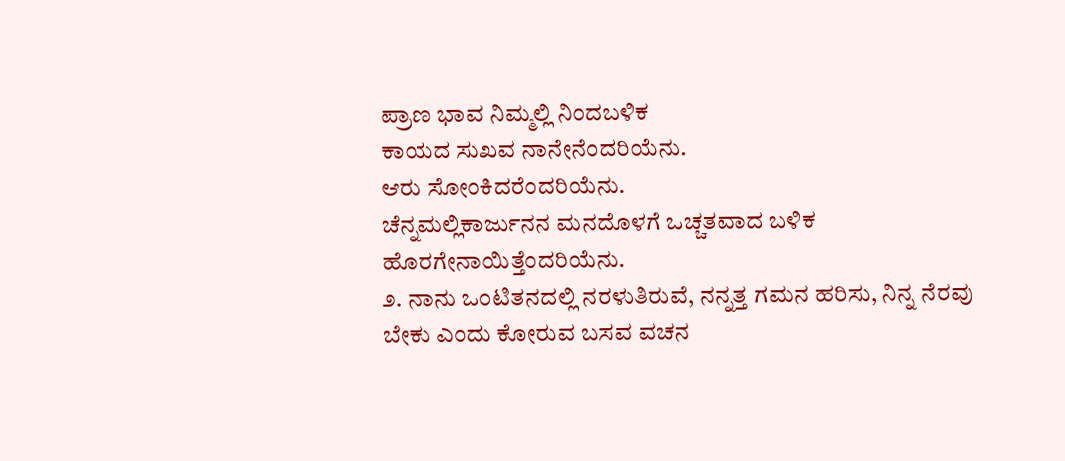ಪ್ರಾಣ ಭಾವ ನಿಮ್ಮಲ್ಲಿ ನಿಂದಬಳಿಕ
ಕಾಯದ ಸುಖವ ನಾನೇನೆಂದರಿಯೆನು.
ಆರು ಸೋಂಕಿದರೆಂದರಿಯೆನು.
ಚೆನ್ನಮಲ್ಲಿಕಾರ್ಜುನನ ಮನದೊಳಗೆ ಒಚ್ಚತವಾದ ಬಳಿಕ
ಹೊರಗೇನಾಯಿತ್ತೆಂದರಿಯೆನು.
೨. ನಾನು ಒಂಟಿತನದಲ್ಲಿ ನರಳುತಿರುವೆ, ನನ್ನತ್ತ ಗಮನ ಹರಿಸು, ನಿನ್ನ ನೆರವು ಬೇಕು ಎಂದು ಕೋರುವ ಬಸವ ವಚನ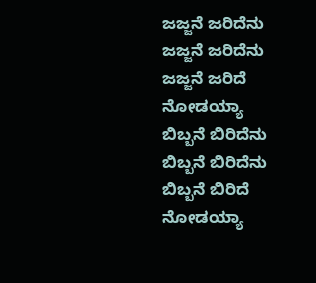ಜಜ್ಜನೆ ಜರಿದೆನು
ಜಜ್ಜನೆ ಜರಿದೆನು
ಜಜ್ಜನೆ ಜರಿದೆ ನೋಡಯ್ಯಾ
ಬಿಬ್ಬನೆ ಬಿರಿದೆನು
ಬಿಬ್ಬನೆ ಬಿರಿದೆನು
ಬಿಬ್ಬನೆ ಬಿರಿದೆ ನೋಡಯ್ಯಾ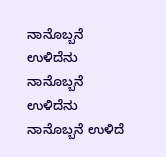ನಾನೊಬ್ಬನೆ ಉಳಿದೆನು
ನಾನೊಬ್ಬನೆ ಉಳಿದೆನು
ನಾನೊಬ್ಬನೆ ಉಳಿದೆ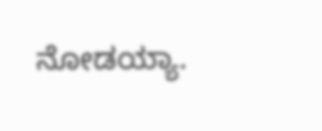ನೋಡಯ್ಯಾ.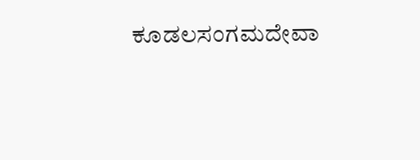ಕೂಡಲಸಂಗಮದೇವಾ